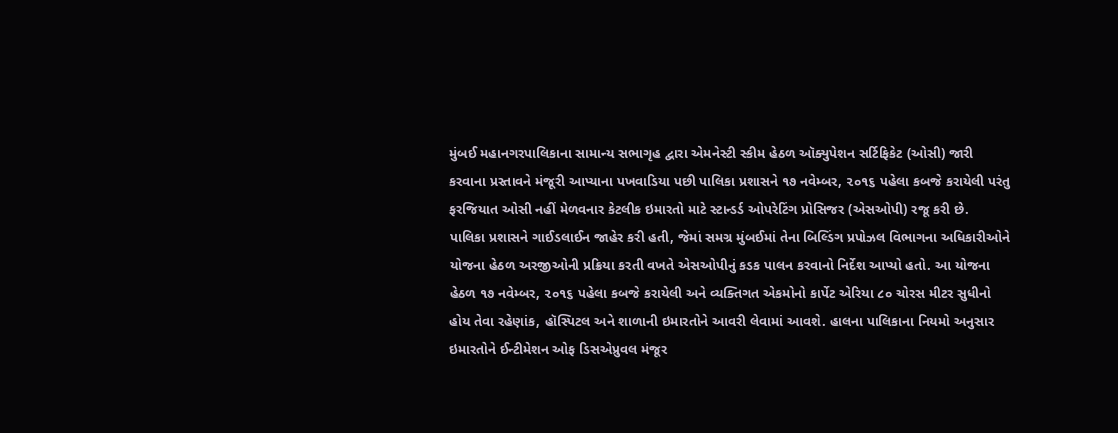મુંબઈ મહાનગરપાલિકાના સામાન્ય સભાગૃહ દ્વારા એમનેસ્ટી સ્કીમ હેઠળ ઑક્યુપેશન સર્ટિફિકેટ (ઓસી) જારી કરવાના પ્રસ્તાવને મંજૂરી આપ્યાના પખવાડિયા પછી પાલિકા પ્રશાસને ૧૭ નવેમ્બર, ૨૦૧૬ પહેલા કબજે કરાયેલી પરંતુ ફરજિયાત ઓસી નહીં મેળવનાર કેટલીક ઇમારતો માટે સ્ટાન્ડર્ડ ઓપરેટિંગ પ્રોસિજર (એસઓપી) રજૂ કરી છે.
પાલિકા પ્રશાસને ગાઈડલાઈન જાહેર કરી હતી, જેમાં સમગ્ર મુંબઈમાં તેના બિલ્ડિંગ પ્રપોઝલ વિભાગના અધિકારીઓને યોજના હેઠળ અરજીઓની પ્રક્રિયા કરતી વખતે એસઓપીનું કડક પાલન કરવાનો નિર્દેશ આપ્યો હતો. આ યોજના હેઠળ ૧૭ નવેમ્બર, ૨૦૧૬ પહેલા કબજે કરાયેલી અને વ્યક્તિગત એકમોનો કાર્પેટ એરિયા ૮૦ ચોરસ મીટર સુધીનો હોય તેવા રહેણાંક, હૉસ્પિટલ અને શાળાની ઇમારતોને આવરી લેવામાં આવશે. હાલના પાલિકાના નિયમો અનુસાર ઇમારતોને ઈન્ટીમેશન ઓફ ડિસએપ્રુવલ મંજૂર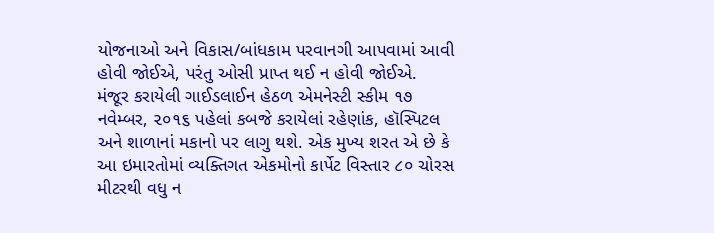યોજનાઓ અને વિકાસ/બાંધકામ પરવાનગી આપવામાં આવી હોવી જોઈએ, પરંતુ ઓસી પ્રાપ્ત થઈ ન હોવી જોઈએ.
મંજૂર કરાયેલી ગાઈડલાઈન હેઠળ એમનેસ્ટી સ્કીમ ૧૭ નવેમ્બર, ૨૦૧૬ પહેલાં કબજે કરાયેલાં રહેણાંક, હૉસ્પિટલ અને શાળાનાં મકાનો પર લાગુ થશે. એક મુખ્ય શરત એ છે કે આ ઇમારતોમાં વ્યક્તિગત એકમોનો કાર્પેટ વિસ્તાર ૮૦ ચોરસ મીટરથી વધુ ન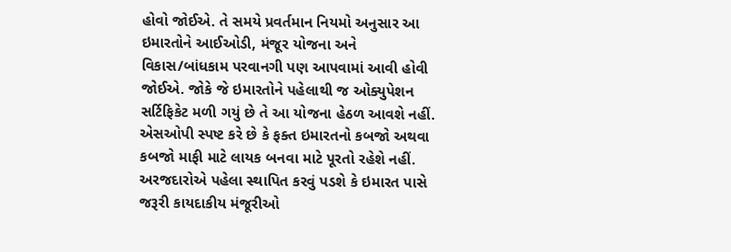હોવો જોઈએ. તે સમયે પ્રવર્તમાન નિયમો અનુસાર આ ઇમારતોને આઈઓડી, મંજૂર યોજના અને વિકાસ/બાંધકામ પરવાનગી પણ આપવામાં આવી હોવી જોઈએ. જોકે જે ઇમારતોને પહેલાથી જ ઓક્યુપેશન સર્ટિફિકેટ મળી ગયું છે તે આ યોજના હેઠળ આવશે નહીં. એસઓપી સ્પષ્ટ કરે છે કે ફક્ત ઇમારતનો કબજો અથવા કબજો માફી માટે લાયક બનવા માટે પૂરતો રહેશે નહીં. અરજદારોએ પહેલા સ્થાપિત કરવું પડશે કે ઇમારત પાસે જરૂરી કાયદાકીય મંજૂરીઓ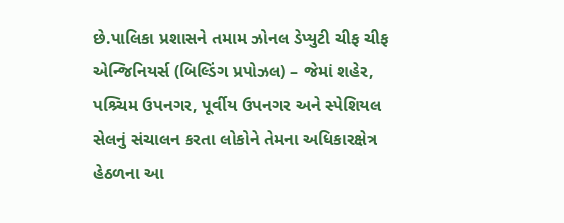છે.પાલિકા પ્રશાસને તમામ ઝોનલ ડેપ્યુટી ચીફ ચીફ એન્જિનિયર્સ (બિલ્ડિંગ પ્રપોઝલ) – જેમાં શહેર, પશ્ર્ચિમ ઉપનગર, પૂર્વીય ઉપનગર અને સ્પેશિયલ સેલનું સંચાલન કરતા લોકોને તેમના અધિકારક્ષેત્ર હેઠળના આ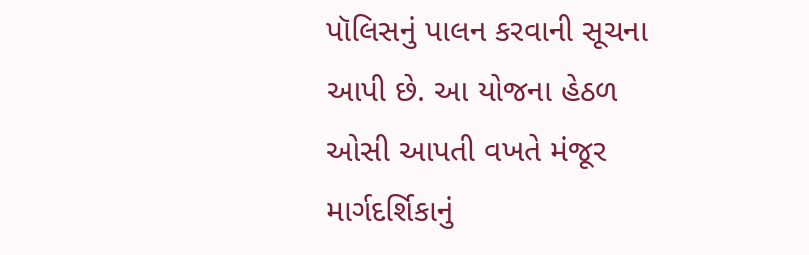પૉલિસનું પાલન કરવાની સૂચના આપી છે. આ યોજના હેઠળ ઓસી આપતી વખતે મંજૂર માર્ગદર્શિકાનું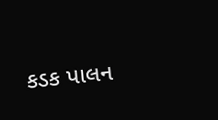કડક પાલન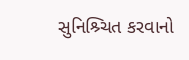સુનિશ્ર્ચિત કરવાનો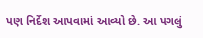પણ નિર્દેશ આપવામાં આવ્યો છે. આ પગલું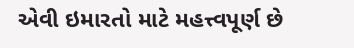એવી ઇમારતો માટે મહત્ત્વપૂર્ણ છે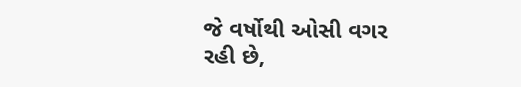જે વર્ષોથી ઓસી વગર રહી છે,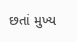છતાં મુખ્ય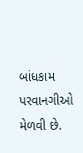બાંધકામ પરવાનગીઓ મેળવી છે.